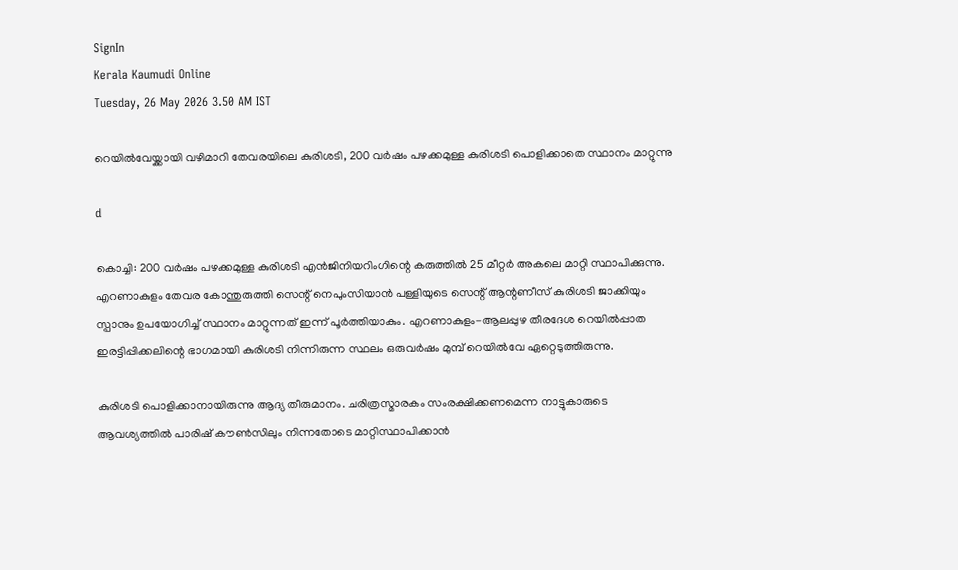SignIn
Kerala Kaumudi Online
Tuesday, 26 May 2026 3.50 AM IST

റെയിൽവേയ്ക്കായി വഴിമാറി തേവരയിലെ കുരിശടി, 200 വർഷം പഴക്കമുള്ള കുരിശടി പൊളിക്കാതെ സ്ഥാനം മാറ്റുന്നു

d

കൊച്ചി: 200 വർഷം പഴക്കമുള്ള കുരിശടി എൻജിനിയറിംഗിന്റെ കരുത്തിൽ 25 മീറ്റർ അകലെ മാറ്റി സ്ഥാപിക്കുന്നു. എറണാകുളം തേവര കോന്തുരുത്തി സെന്റ് നെപുംസിയാൻ പള്ളിയുടെ സെന്റ് ആന്റണീസ് കുരിശടി ജാക്കിയും സ്പാനും ഉപയോഗിച്ച് സ്ഥാനം മാറ്റുന്നത് ഇന്ന് പൂർത്തിയാകും. എറണാകുളം-ആലപ്പുഴ തീരദേശ റെയിൽപ്പാത ഇരട്ടിപ്പിക്കലിന്റെ ഭാഗമായി കുരിശടി നിന്നിരുന്ന സ്ഥലം ഒരുവർഷം മുമ്പ് റെയിൽവേ ഏറ്റെടുത്തിരുന്നു.

കുരിശടി പൊളിക്കാനായിരുന്നു ആദ്യ തീരുമാനം. ചരിത്രസ്മാരകം സംരക്ഷിക്കണമെന്ന നാട്ടുകാരുടെ ആവശ്യത്തിൽ പാരിഷ് കൗൺസിലും നിന്നതോടെ മാറ്റിസ്ഥാപിക്കാൻ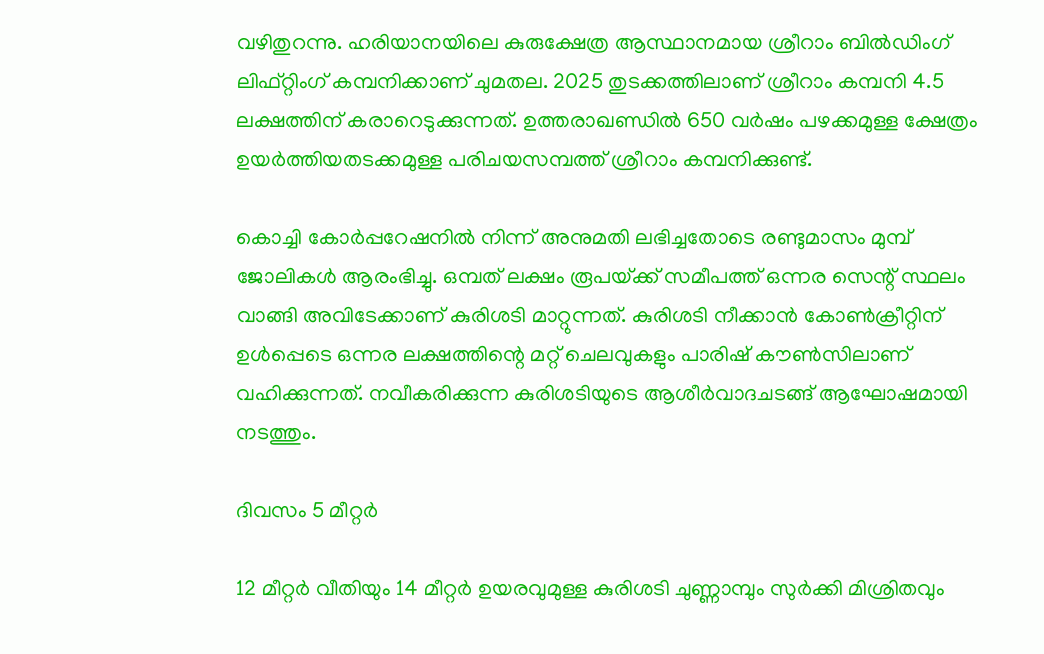വഴിതുറന്നു. ഹരിയാനയിലെ കുരുക്ഷേത്ര ആസ്ഥാനമായ ശ്രീറാം ബിൽഡിംഗ് ലിഫ്റ്റിംഗ് കമ്പനിക്കാണ് ചുമതല. 2025 തുടക്കത്തിലാണ് ശ്രീറാം കമ്പനി 4.5 ലക്ഷത്തിന് കരാറെടുക്കുന്നത്. ഉത്തരാഖണ്ഡിൽ 650 വർഷം പഴക്കമുള്ള ക്ഷേത്രം ഉയർത്തിയതടക്കമുള്ള പരിചയസമ്പത്ത് ശ്രീറാം കമ്പനിക്കുണ്ട്.

കൊച്ചി കോർപ്പറേഷനിൽ നിന്ന് അനുമതി ലഭിച്ചതോടെ രണ്ടുമാസം മുമ്പ് ജോലികൾ ആരംഭിച്ചു. ഒമ്പത് ലക്ഷം രൂപയ്‌ക്ക് സമീപത്ത് ഒന്നര സെന്റ് സ്ഥലം വാങ്ങി അവിടേക്കാണ് കുരിശടി മാറ്റുന്നത്. കുരിശടി നീക്കാൻ കോൺക്രീറ്റിന് ഉൾപ്പെടെ ഒന്നര ലക്ഷത്തിന്റെ മറ്റ് ചെലവുകളും പാരിഷ് കൗൺസിലാണ് വഹിക്കുന്നത്. നവീകരിക്കുന്ന കുരിശടിയുടെ ആശീർവാദചടങ്ങ് ആഘോഷമായി നടത്തും.

ദിവസം 5 മീറ്റർ

12 മീറ്റർ വീതിയും 14 മീറ്റർ ഉയരവുമുള്ള കുരിശടി ചുണ്ണാമ്പും സുർക്കി മിശ്രിതവും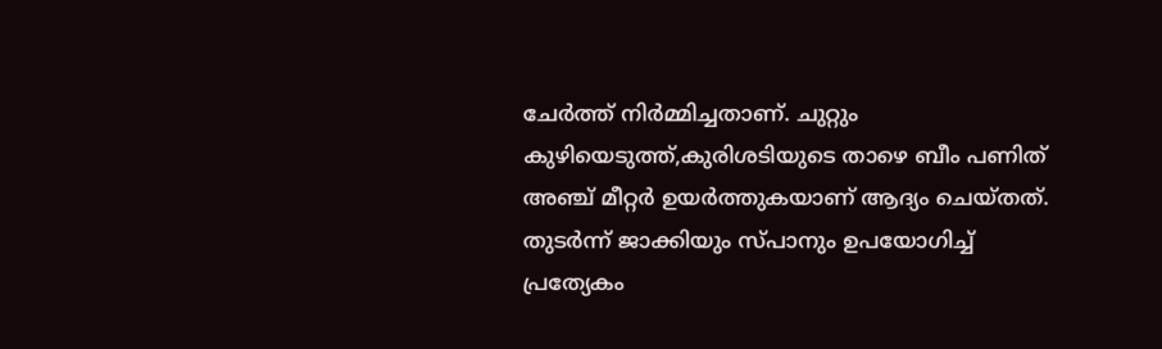ചേർത്ത് നിർമ്മിച്ചതാണ്. ചുറ്റും കുഴിയെടുത്ത്,കുരിശടിയുടെ താഴെ ബീം പണിത് അഞ്ച് മീറ്റർ ഉയർത്തുകയാണ് ആദ്യം ചെയ്തത്. തുടർന്ന് ജാക്കിയും സ്പാനും ഉപയോഗിച്ച് പ്രത്യേകം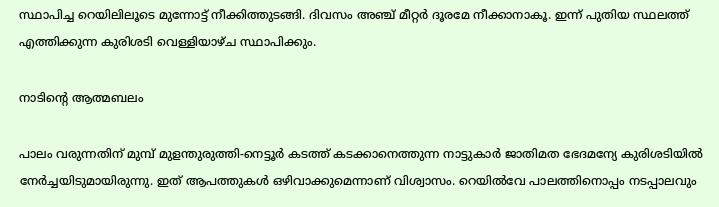സ്ഥാപിച്ച റെയിലിലൂടെ മുന്നോട്ട് നീക്കിത്തുടങ്ങി. ദിവസം അഞ്ച് മീറ്റർ ദൂരമേ നീക്കാനാകൂ. ഇന്ന് പുതിയ സ്ഥലത്ത് എത്തിക്കുന്ന കുരിശടി വെള്ളിയാഴ്ച സ്ഥാപിക്കും.

നാടിന്റെ ആത്മബലം

പാലം വരുന്നതിന് മുമ്പ് മുളന്തുരുത്തി-നെട്ടൂർ കടത്ത് കടക്കാനെത്തുന്ന നാട്ടുകാർ ജാതിമത ഭേദമന്യേ കുരിശടിയിൽ നേർച്ചയിടുമായിരുന്നു. ഇത് ആപത്തുകൾ ഒഴിവാക്കുമെന്നാണ് വിശ്വാസം. റെയിൽവേ പാലത്തിനൊപ്പം നടപ്പാലവും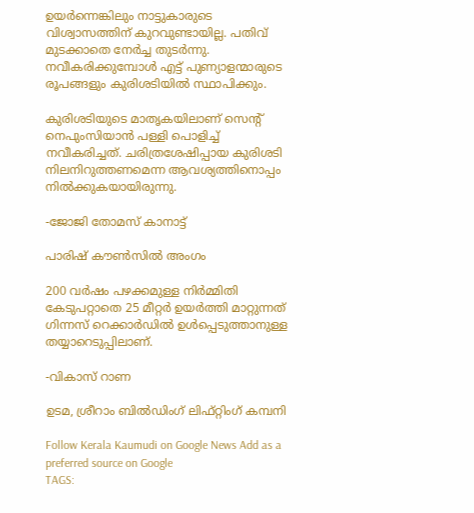ഉയർന്നെങ്കിലും നാട്ടുകാരുടെ വിശ്വാസത്തിന് കുറവുണ്ടായില്ല. പതിവ് മുടക്കാതെ നേർച്ച തുടർന്നു. നവീകരിക്കുമ്പോൾ എട്ട് പുണ്യാളന്മാരുടെ രൂപങ്ങളും കുരിശടിയിൽ സ്ഥാപിക്കും.

കുരിശടിയുടെ മാതൃകയിലാണ് സെന്റ് നെപുംസിയാൻ പള്ളി പൊളിച്ച് നവീകരിച്ചത്. ചരിത്രശേഷിപ്പായ കുരിശടി നിലനിറുത്തണമെന്ന ആവശ്യത്തിനൊപ്പം നിൽക്കുകയായിരുന്നു.

-ജോജി തോമസ് കാനാട്ട്

പാരിഷ് കൗൺസിൽ അംഗം

200 വർഷം പഴക്കമുള്ള നിർമ്മിതി കേടുപറ്റാതെ 25 മീറ്റർ ഉയർത്തി മാറ്റുന്നത് ഗിന്നസ് റെക്കാർഡിൽ ഉൾപ്പെടുത്താനുള്ള തയ്യാറെടുപ്പിലാണ്.

-വികാസ് റാണ

ഉടമ, ശ്രീറാം ബിൽഡിംഗ് ലിഫ്റ്റിംഗ് കമ്പനി

Follow Kerala Kaumudi on Google News Add as a preferred source on Google
TAGS: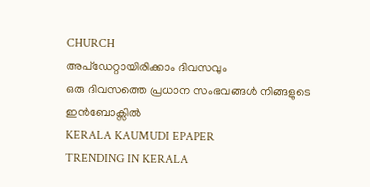CHURCH
അപ്ഡേറ്റായിരിക്കാം ദിവസവും
ഒരു ദിവസത്തെ പ്രധാന സംഭവങ്ങൾ നിങ്ങളുടെ ഇൻബോക്സിൽ
KERALA KAUMUDI EPAPER
TRENDING IN KERALA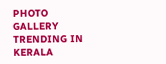PHOTO GALLERY
TRENDING IN KERALA